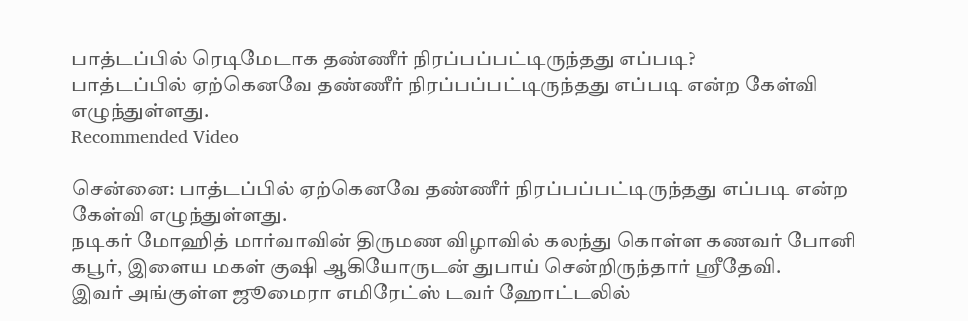பாத்டப்பில் ரெடிமேடாக தண்ணீர் நிரப்பப்பட்டிருந்தது எப்படி?
பாத்டப்பில் ஏற்கெனவே தண்ணீர் நிரப்பப்பட்டிருந்தது எப்படி என்ற கேள்வி எழுந்துள்ளது.
Recommended Video

சென்னை: பாத்டப்பில் ஏற்கெனவே தண்ணீர் நிரப்பப்பட்டிருந்தது எப்படி என்ற கேள்வி எழுந்துள்ளது.
நடிகர் மோஹித் மார்வாவின் திருமண விழாவில் கலந்து கொள்ள கணவர் போனி கபூர், இளைய மகள் குஷி ஆகியோருடன் துபாய் சென்றிருந்தார் ஸ்ரீதேவி.
இவர் அங்குள்ள ஜூமைரா எமிரேட்ஸ் டவர் ஹோட்டலில்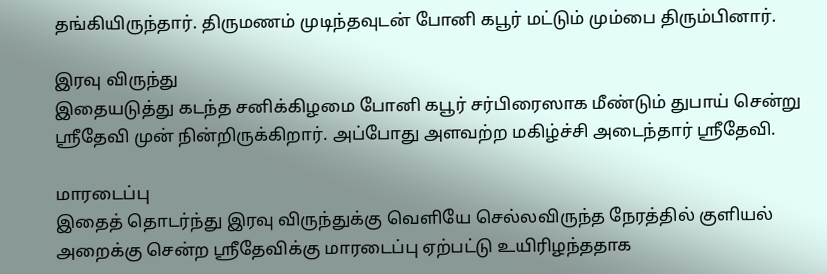தங்கியிருந்தார். திருமணம் முடிந்தவுடன் போனி கபூர் மட்டும் மும்பை திரும்பினார்.

இரவு விருந்து
இதையடுத்து கடந்த சனிக்கிழமை போனி கபூர் சர்பிரைஸாக மீண்டும் துபாய் சென்று ஸ்ரீதேவி முன் நின்றிருக்கிறார். அப்போது அளவற்ற மகிழ்ச்சி அடைந்தார் ஸ்ரீதேவி.

மாரடைப்பு
இதைத் தொடர்ந்து இரவு விருந்துக்கு வெளியே செல்லவிருந்த நேரத்தில் குளியல் அறைக்கு சென்ற ஸ்ரீதேவிக்கு மாரடைப்பு ஏற்பட்டு உயிரிழந்ததாக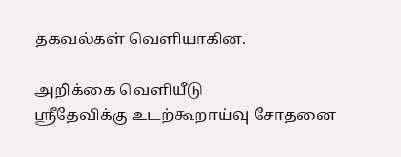தகவல்கள் வெளியாகின.

அறிக்கை வெளியீடு
ஸ்ரீதேவிக்கு உடற்கூறாய்வு சோதனை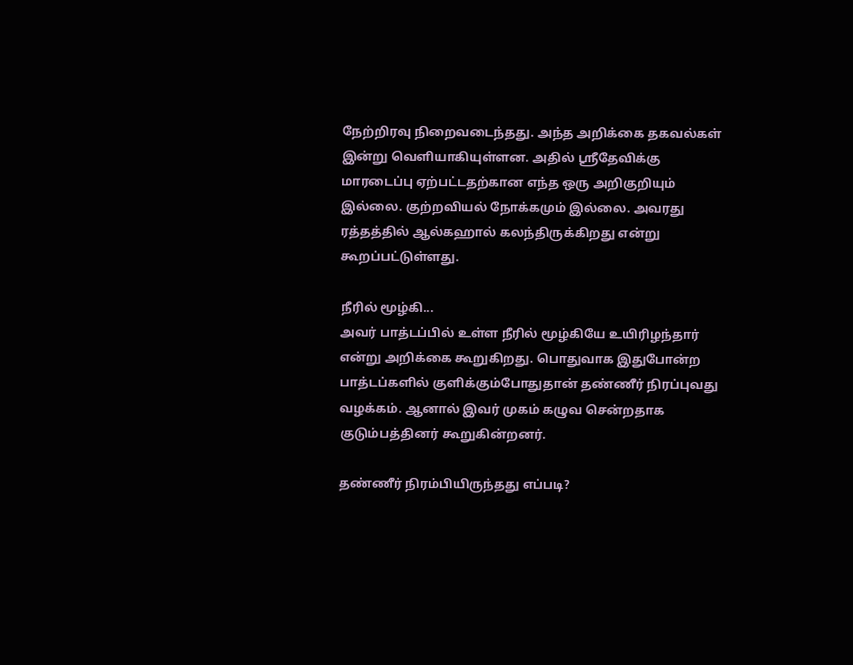நேற்றிரவு நிறைவடைந்தது. அந்த அறிக்கை தகவல்கள் இன்று வெளியாகியுள்ளன. அதில் ஸ்ரீதேவிக்கு மாரடைப்பு ஏற்பட்டதற்கான எந்த ஒரு அறிகுறியும் இல்லை. குற்றவியல் நோக்கமும் இல்லை. அவரது ரத்தத்தில் ஆல்கஹால் கலந்திருக்கிறது என்று கூறப்பட்டுள்ளது.

நீரில் மூழ்கி...
அவர் பாத்டப்பில் உள்ள நீரில் மூழ்கியே உயிரிழந்தார் என்று அறிக்கை கூறுகிறது. பொதுவாக இதுபோன்ற பாத்டப்களில் குளிக்கும்போதுதான் தண்ணீர் நிரப்புவது வழக்கம். ஆனால் இவர் முகம் கழுவ சென்றதாக குடும்பத்தினர் கூறுகின்றனர்.

தண்ணீர் நிரம்பியிருந்தது எப்படி?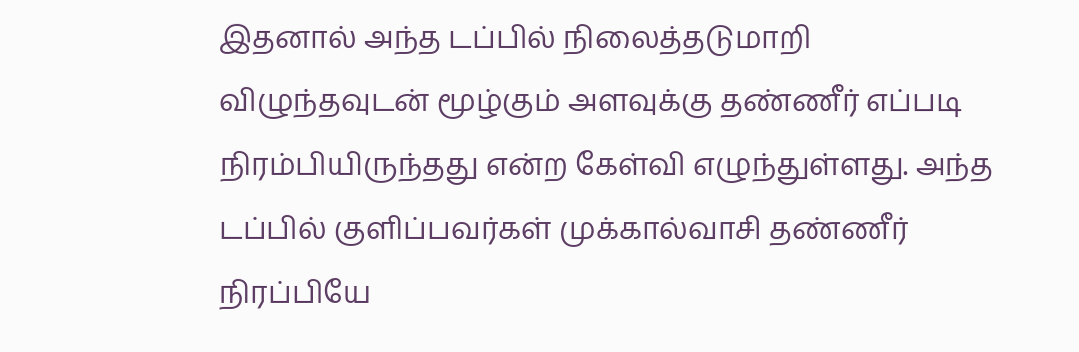இதனால் அந்த டப்பில் நிலைத்தடுமாறி விழுந்தவுடன் மூழ்கும் அளவுக்கு தண்ணீர் எப்படி நிரம்பியிருந்தது என்ற கேள்வி எழுந்துள்ளது. அந்த டப்பில் குளிப்பவர்கள் முக்கால்வாசி தண்ணீர் நிரப்பியே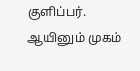குளிப்பர். ஆயினும் முகம்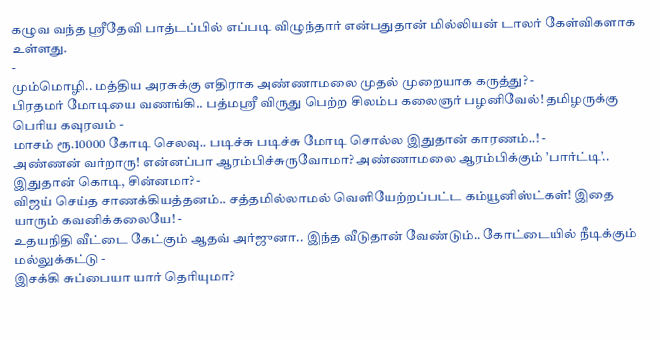கழுவ வந்த ஸ்ரீதேவி பாத்டப்பில் எப்படி விழுந்தார் என்பதுதான் மில்லியன் டாலர் கேள்விகளாக உள்ளது.
-
மும்மொழி.. மத்திய அரசுக்கு எதிராக அண்ணாமலை முதல் முறையாக கருத்து? -
பிரதமர் மோடியை வணங்கி.. பத்மஸ்ரீ விருது பெற்ற சிலம்ப கலைஞர் பழனிவேல்! தமிழருக்கு பெரிய கவுரவம் -
மாசம் ரூ.10000 கோடி செலவு.. படிச்சு படிச்சு மோடி சொல்ல இதுதான் காரணம்..! -
அண்ணன் வர்றாரு! என்னப்பா ஆரம்பிச்சுருவோமா? அண்ணாமலை ஆரம்பிக்கும் ’பார்ட்டி’.. இதுதான் கொடி, சின்னமா? -
விஜய் செய்த சாணக்கியத்தனம்.. சத்தமில்லாமல் வெளியேற்றப்பட்ட கம்யூனிஸ்ட்கள்! இதை யாரும் கவனிக்கலையே! -
உதயநிதி வீட்டை கேட்கும் ஆதவ் அர்ஜுனா.. இந்த வீடுதான் வேண்டும்.. கோட்டையில் நீடிக்கும் மல்லுக்கட்டு -
இசக்கி சுப்பையா யார் தெரியுமா?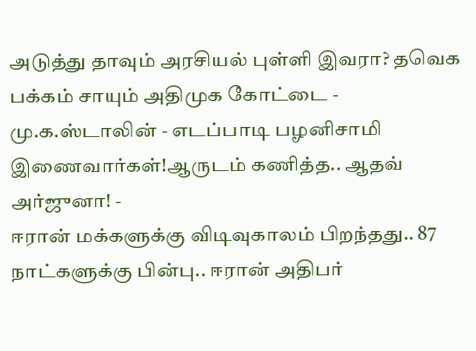அடுத்து தாவும் அரசியல் புள்ளி இவரா? தவெக பக்கம் சாயும் அதிமுக கோட்டை -
மு.க.ஸ்டாலின் - எடப்பாடி பழனிசாமி இணைவார்கள்!ஆருடம் கணித்த.. ஆதவ் அர்ஜுனா! -
ஈரான் மக்களுக்கு விடிவுகாலம் பிறந்தது.. 87 நாட்களுக்கு பின்பு.. ஈரான் அதிபர்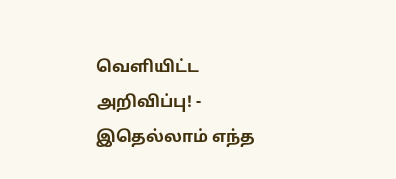வெளியிட்ட அறிவிப்பு! -
இதெல்லாம் எந்த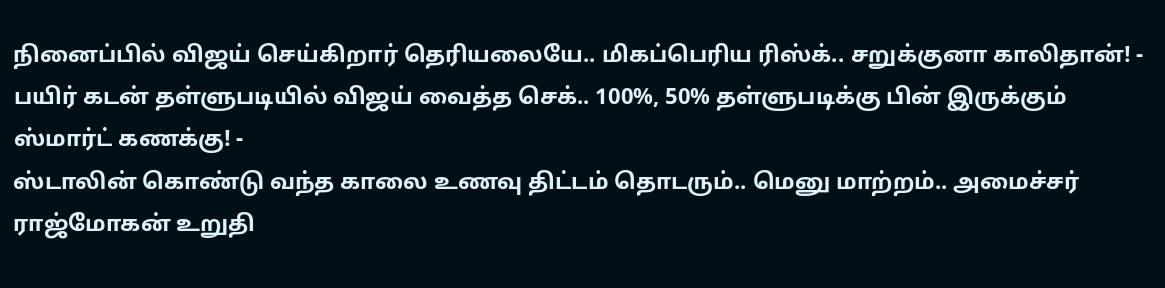நினைப்பில் விஜய் செய்கிறார் தெரியலையே.. மிகப்பெரிய ரிஸ்க்.. சறுக்குனா காலிதான்! -
பயிர் கடன் தள்ளுபடியில் விஜய் வைத்த செக்.. 100%, 50% தள்ளுபடிக்கு பின் இருக்கும் ஸ்மார்ட் கணக்கு! -
ஸ்டாலின் கொண்டு வந்த காலை உணவு திட்டம் தொடரும்.. மெனு மாற்றம்.. அமைச்சர் ராஜ்மோகன் உறுதி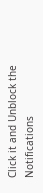Click it and Unblock the Notifications